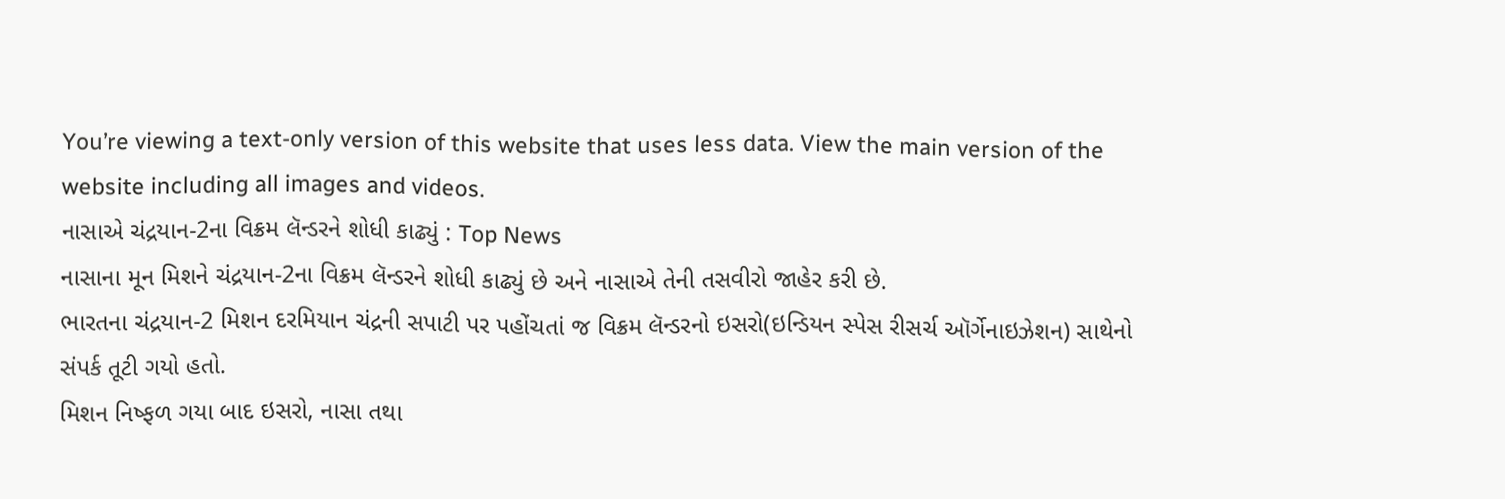You’re viewing a text-only version of this website that uses less data. View the main version of the website including all images and videos.
નાસાએ ચંદ્રયાન-2ના વિક્રમ લૅન્ડરને શોધી કાઢ્યું : Top News
નાસાના મૂન મિશને ચંદ્રયાન-2ના વિક્રમ લૅન્ડરને શોધી કાઢ્યું છે અને નાસાએ તેની તસવીરો જાહેર કરી છે.
ભારતના ચંદ્રયાન-2 મિશન દરમિયાન ચંદ્રની સપાટી પર પહોંચતાં જ વિક્રમ લૅન્ડરનો ઇસરો(ઇન્ડિયન સ્પેસ રીસર્ચ ઑર્ગેનાઇઝેશન) સાથેનો સંપર્ક તૂટી ગયો હતો.
મિશન નિષ્ફળ ગયા બાદ ઇસરો, નાસા તથા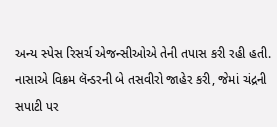અન્ય સ્પેસ રિસર્ચ એજન્સીઓએ તેની તપાસ કરી રહી હતી.
નાસાએ વિક્રમ લૅન્ડરની બે તસવીરો જાહેર કરી, જેમાં ચંદ્રની સપાટી પર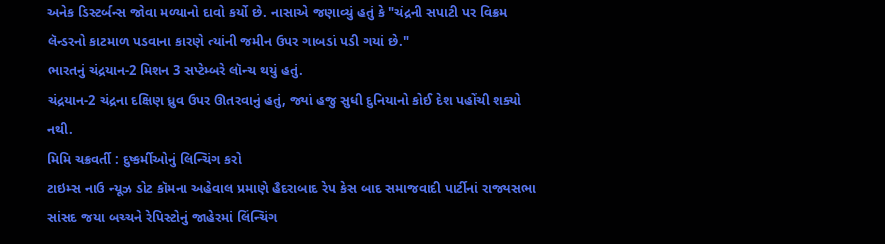અનેક ડિસ્ટર્બન્સ જોવા મળ્યાનો દાવો કર્યો છે. નાસાએ જણાવ્યું હતું કે "ચંદ્રની સપાટી પર વિક્રમ લૅન્ડરનો કાટમાળ પડવાના કારણે ત્યાંની જમીન ઉપર ગાબડાં પડી ગયાં છે."
ભારતનું ચંદ્રયાન-2 મિશન 3 સપ્ટેમ્બરે લૉન્ચ થયું હતું.
ચંદ્રયાન-2 ચંદ્રના દક્ષિણ ધ્રુવ ઉપર ઊતરવાનું હતું, જ્યાં હજુ સુધી દુનિયાનો કોઈ દેશ પહોંચી શક્યો નથી.
મિમિ ચક્રવર્તી : દુષ્કર્મીઓનું લિન્ચિંગ કરો
ટાઇમ્સ નાઉ ન્યૂઝ ડોટ કૉમના અહેવાલ પ્રમાણે હૈદરાબાદ રેપ કેસ બાદ સમાજવાદી પાર્ટીનાં રાજ્યસભા સાંસદ જયા બચ્ચને રેપિસ્ટોનું જાહેરમાં લિંન્ચિંગ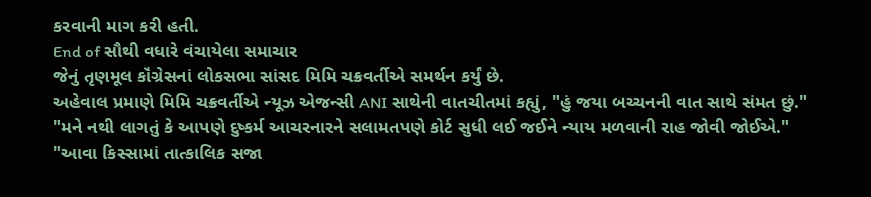કરવાની માગ કરી હતી.
End of સૌથી વધારે વંચાયેલા સમાચાર
જેનું તૃણમૂલ કૉંગ્રેસનાં લોકસભા સાંસદ મિમિ ચક્રવર્તીએ સમર્થન કર્યું છે.
અહેવાલ પ્રમાણે મિમિ ચક્રવર્તીએ ન્યૂઝ એજન્સી ANI સાથેની વાતચીતમાં કહ્યું, "હું જયા બચ્ચનની વાત સાથે સંમત છું."
"મને નથી લાગતું કે આપણે દુષ્કર્મ આચરનારને સલામતપણે કોર્ટ સુધી લઈ જઈને ન્યાય મળવાની રાહ જોવી જોઈએ."
"આવા કિસ્સામાં તાત્કાલિક સજા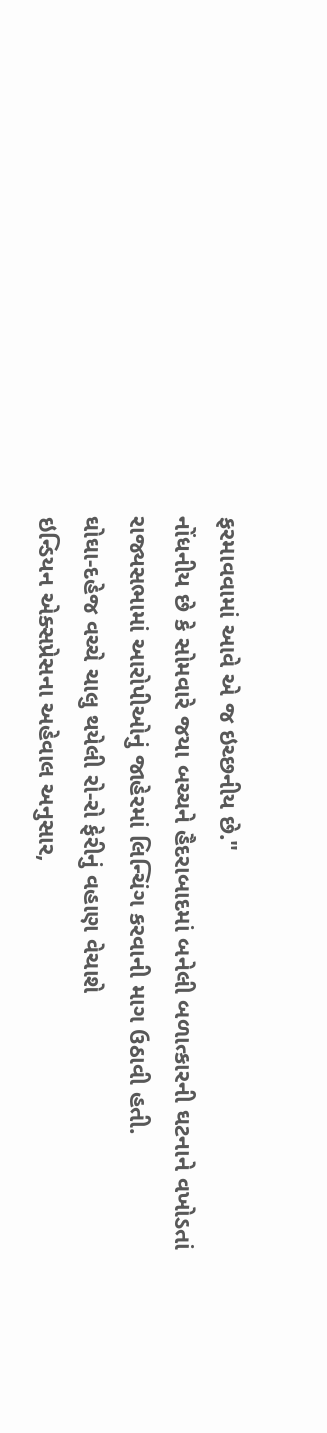ફરમાવવામાં આવે એ જ ઇચ્છનીય છે."
નોંધનીય છે કે સોમવારે જયા બચ્ચને હૈદરાબાદમાં બનેલી બળાત્કારની ઘટનાને વખોડતાં રાજ્યસભામાં આરોપીઓનું જાહેરમાં લિન્ચિંગ કરવાની માગ ઉઠાવી હતી.
ઘોઘા-દહેજ વચ્ચે ચાલુ થયેલી રો-રો ફેરીનું વહાણ વેચાશે
ઇન્ડિયન એક્સપ્રેસના અહેવાલ અનુસાર,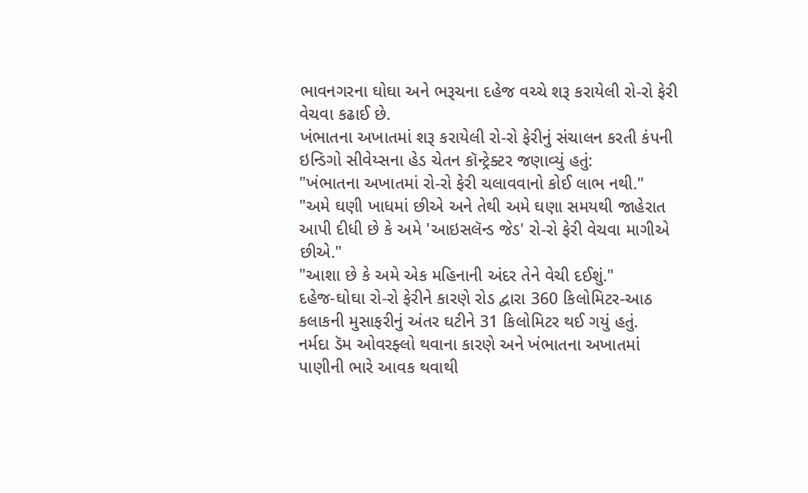ભાવનગરના ઘોઘા અને ભરૂચના દહેજ વચ્ચે શરૂ કરાયેલી રો-રો ફેરી વેચવા કઢાઈ છે.
ખંભાતના અખાતમાં શરૂ કરાયેલી રો-રો ફેરીનું સંચાલન કરતી કંપની ઇન્ડિગો સીવેય્સના હેડ ચેતન કૉન્ટ્રેક્ટર જણાવ્યું હતું:
"ખંભાતના અખાતમાં રો-રો ફેરી ચલાવવાનો કોઈ લાભ નથી."
"અમે ઘણી ખાધમાં છીએ અને તેથી અમે ઘણા સમયથી જાહેરાત આપી દીધી છે કે અમે 'આઇસલૅન્ડ જેડ' રો-રો ફેરી વેચવા માગીએ છીએ."
"આશા છે કે અમે એક મહિનાની અંદર તેને વેચી દઈશું."
દહેજ-ઘોઘા રો-રો ફેરીને કારણે રોડ દ્વારા 360 કિલોમિટર-આઠ કલાકની મુસાફરીનું અંતર ઘટીને 31 કિલોમિટર થઈ ગયું હતું.
નર્મદા ડૅમ ઓવરફ્લો થવાના કારણે અને ખંભાતના અખાતમાં પાણીની ભારે આવક થવાથી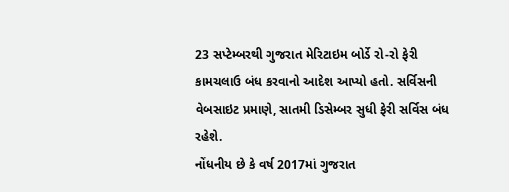23 સપ્ટેમ્બરથી ગુજરાત મેરિટાઇમ બોર્ડે રો-રો ફેરી કામચલાઉ બંધ કરવાનો આદેશ આપ્યો હતો. સર્વિસની વેબસાઇટ પ્રમાણે, સાતમી ડિસેમ્બર સુધી ફેરી સર્વિસ બંધ રહેશે.
નોંધનીય છે કે વર્ષ 2017માં ગુજરાત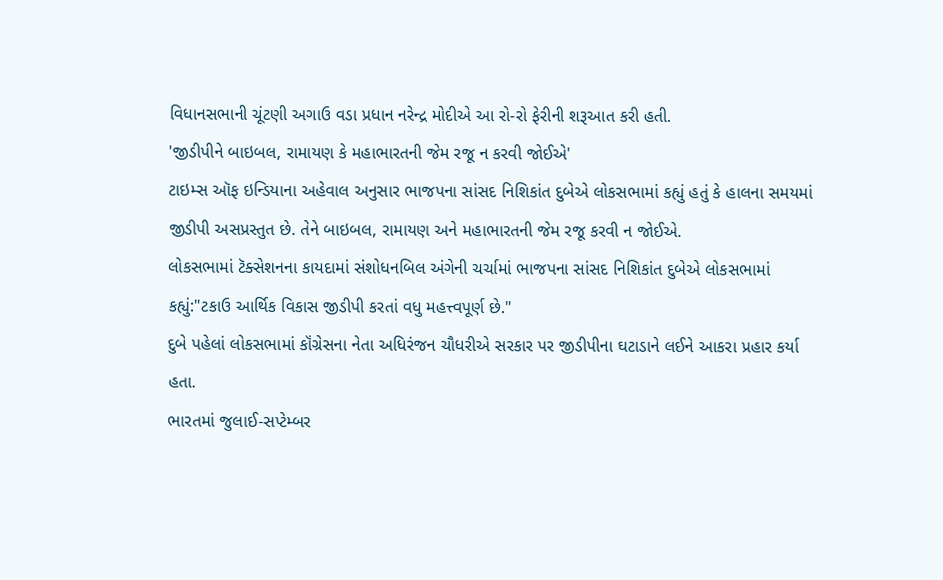વિધાનસભાની ચૂંટણી અગાઉ વડા પ્રધાન નરેન્દ્ર મોદીએ આ રો-રો ફેરીની શરૂઆત કરી હતી.
'જીડીપીને બાઇબલ, રામાયણ કે મહાભારતની જેમ રજૂ ન કરવી જોઈએ'
ટાઇમ્સ ઑફ ઇન્ડિયાના અહેવાલ અનુસાર ભાજપના સાંસદ નિશિકાંત દુબેએ લોકસભામાં કહ્યું હતું કે હાલના સમયમાં જીડીપી અસપ્રસ્તુત છે. તેને બાઇબલ, રામાયણ અને મહાભારતની જેમ રજૂ કરવી ન જોઈએ.
લોકસભામાં ટૅક્સેશનના કાયદામાં સંશોધનબિલ અંગેની ચર્ચામાં ભાજપના સાંસદ નિશિકાંત દુબેએ લોકસભામાં કહ્યું:"ટકાઉ આર્થિક વિકાસ જીડીપી કરતાં વધુ મહત્ત્વપૂર્ણ છે."
દુબે પહેલાં લોકસભામાં કૉંગ્રેસના નેતા અધિરંજન ચૌધરીએ સરકાર પર જીડીપીના ઘટાડાને લઈને આકરા પ્રહાર કર્યા હતા.
ભારતમાં જુલાઈ-સપ્ટેમ્બર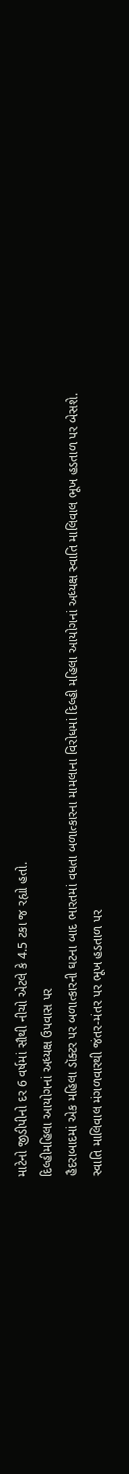માટેનો જીડીપીનો દર 6 વર્ષમાં સૌથી નીચો એટલે કે 4.5 ટકા જ રહ્યો હતો.
દિલ્હીમહિલા આયોગનાં અધ્યક્ષ ઉપવાસ પર
હૈદરાબાદમાં એક મહિલા ડૉક્ટર પર બળાત્કારની ઘટના બાદ ભારતમાં વધતા બળાત્કારના મામલાના વિરોધમાં દિલ્હી મહિલા આયોગનાં અધ્યક્ષ સ્વાતિ માલિવાલ ભૂખ હડતાળ પર બેસશે.
સ્વાતિ માલિવાલ મંગળવારથી જંતર-મંતર પર ભૂખ હડતાળ પર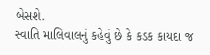બેસશે.
સ્વાતિ માલિવાલનું કહેવું છે કે કડક કાયદા જ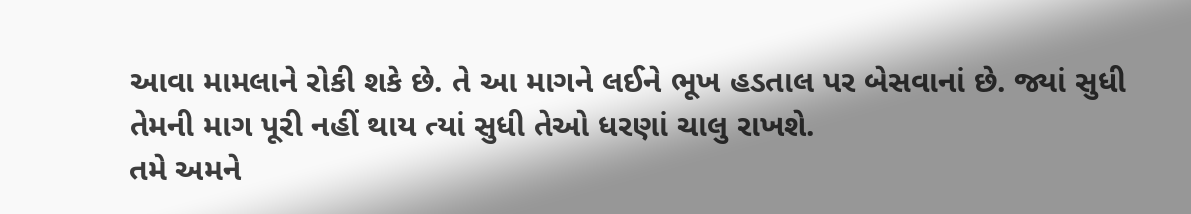આવા મામલાને રોકી શકે છે. તે આ માગને લઈને ભૂખ હડતાલ પર બેસવાનાં છે. જ્યાં સુધી તેમની માગ પૂરી નહીં થાય ત્યાં સુધી તેઓ ધરણાં ચાલુ રાખશે.
તમે અમને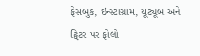ફેસબુક, ઇન્સ્ટાગ્રામ, યૂટ્યૂબ અને ટ્વિટર પર ફોલો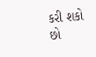કરી શકો છો